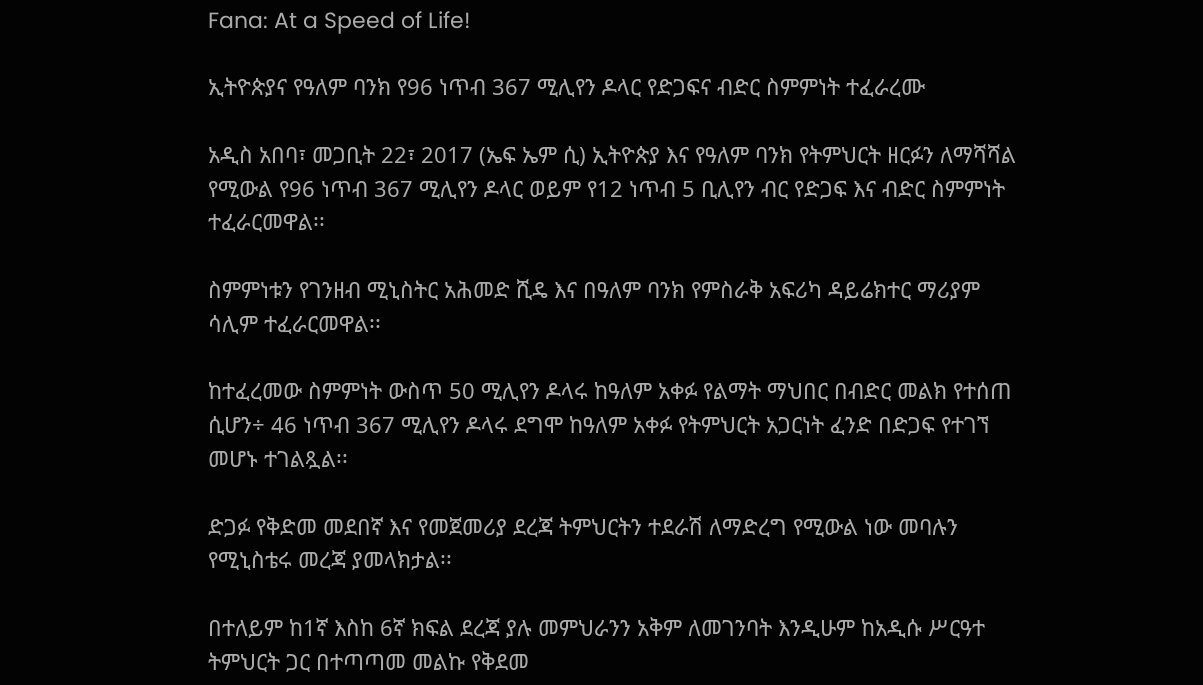Fana: At a Speed of Life!

ኢትዮጵያና የዓለም ባንክ የ96 ነጥብ 367 ሚሊየን ዶላር የድጋፍና ብድር ስምምነት ተፈራረሙ

አዲስ አበባ፣ መጋቢት 22፣ 2017 (ኤፍ ኤም ሲ) ኢትዮጵያ እና የዓለም ባንክ የትምህርት ዘርፉን ለማሻሻል የሚውል የ96 ነጥብ 367 ሚሊየን ዶላር ወይም የ12 ነጥብ 5 ቢሊየን ብር የድጋፍ እና ብድር ስምምነት ተፈራርመዋል፡፡

ስምምነቱን የገንዘብ ሚኒስትር አሕመድ ሺዴ እና በዓለም ባንክ የምስራቅ አፍሪካ ዳይሬክተር ማሪያም ሳሊም ተፈራርመዋል፡፡

ከተፈረመው ስምምነት ውስጥ 50 ሚሊየን ዶላሩ ከዓለም አቀፉ የልማት ማህበር በብድር መልክ የተሰጠ ሲሆን÷ 46 ነጥብ 367 ሚሊየን ዶላሩ ደግሞ ከዓለም አቀፉ የትምህርት አጋርነት ፈንድ በድጋፍ የተገኘ መሆኑ ተገልጿል፡፡

ድጋፉ የቅድመ መደበኛ እና የመጀመሪያ ደረጃ ትምህርትን ተደራሽ ለማድረግ የሚውል ነው መባሉን የሚኒስቴሩ መረጃ ያመላክታል፡፡

በተለይም ከ1ኛ እስከ 6ኛ ክፍል ደረጃ ያሉ መምህራንን አቅም ለመገንባት እንዲሁም ከአዲሱ ሥርዓተ ትምህርት ጋር በተጣጣመ መልኩ የቅደመ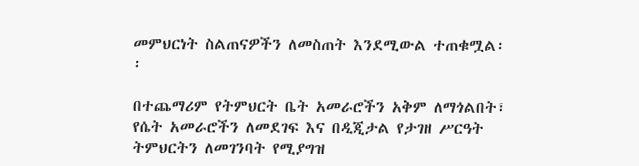መምህርነት ስልጠናዎችን ለመስጠት እንደሚውል ተጠቁሟል፡፡

በተጨማሪም የትምህርት ቤት አመራሮችን አቅም ለማጎልበት፣ የሴት አመራሮችን ለመደገፍ እና በዲጂታል የታገዘ ሥርዓት ትምህርትን ለመገንባት የሚያግዝ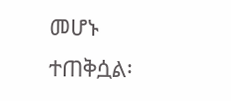መሆኑ ተጠቅሷል፡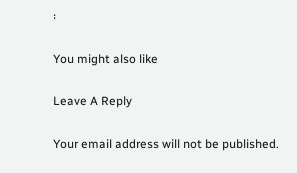፡

You might also like

Leave A Reply

Your email address will not be published.